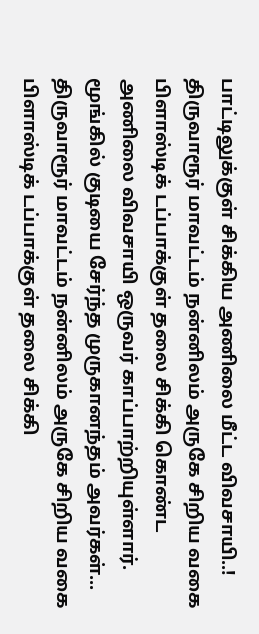பாட்டிலுக்குள் சிக்கிய அணிலை மீட்ட விவசாயி..!
திருவாரூர் மாவட்டம் நன்னிலம் அருகே சிறிய வகை பிளாஸ்டிக் டப்பாக்குள் தலை சிக்கி கொண்ட அணிலை விவசாயி ஒருவர் காப்பாற்றியுள்ளார். மூங்கில் குடியை சேர்ந்த முருகானந்தம் அவர்கள்...
திருவாரூர் மாவட்டம் நன்னிலம் அருகே சிறிய வகை பிளாஸ்டிக் டப்பாக்குள் தலை சிக்கி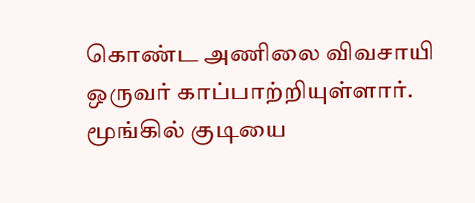கொண்ட அணிலை விவசாயி ஒருவர் காப்பாற்றியுள்ளார். மூங்கில் குடியை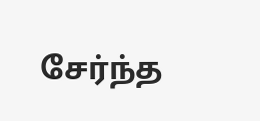சேர்ந்த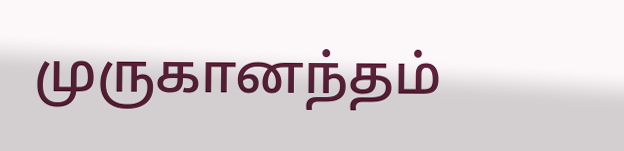முருகானந்தம்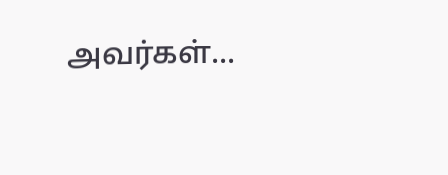அவர்கள்...